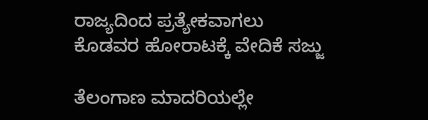ರಾಜ್ಯದಿಂದ ಪ್ರತ್ಯೇಕವಾಗಲು ಕೊಡವರ ಹೋರಾಟಕ್ಕೆ ವೇದಿಕೆ ಸಜ್ಜು

ತೆಲಂಗಾಣ ಮಾದರಿಯಲ್ಲೇ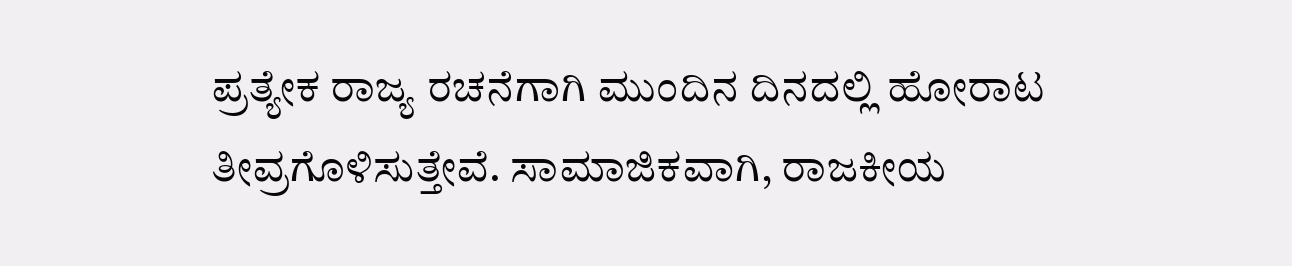ಪ್ರತ್ಯೇಕ ರಾಜ್ಯ ರಚನೆಗಾಗಿ ಮುಂದಿನ ದಿನದಲ್ಲಿ ಹೋರಾಟ ತೀವ್ರಗೊಳಿಸುತ್ತೇವೆ. ಸಾಮಾಜಿಕವಾಗಿ, ರಾಜಕೀಯ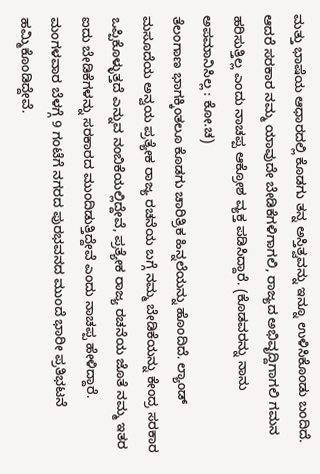ಮತ್ತು ಭಾಷೆಯ ಆಧಾರದಲ್ಲಿ ಕೊಡಗು ತನ್ನ ಅಸ್ತಿತ್ವವನ್ನು ಇನ್ನೂ ಉಳಿಸಿಕೊಂಡು ಬಂದಿದೆ. ಆದರೆ ಸರಕಾರ ನಮ್ಮ ಯಾವುದೇ ಬೇಡಿಕೆಗಳಿಗಾಗಲಿ, ರಾಜ್ಯದ ಅಭಿವೃದ್ದಿಗಾಗಲಿ ಗಮನ ಹರಿಸುತ್ತಿಲ್ಲ ಎಂದು ನಾಚಪ್ಪ ಆಕ್ರೋಶ ವ್ಯಕ್ತ ಪಡಿಸಿದ್ದಾರೆ. (ಕೊಡವರನ್ನು ನಾನು ಅಪಮಾನಿಸಿಲ್ಲ : ಕೋ.ಚ)
ತೆಲಂಗಾಣ ಭಾಗಕ್ಕಿಂತಲೂ ಕೊಡಗು ಚಾರಿತ್ರಿಕ ಹಿನ್ನಲೆಯನ್ನು ಹೊಂದಿದೆ. ಲ್ಯಾಂಡ್ ಮಸೂದೆಯ ಅನ್ವಯ ಪ್ರತ್ಯೇಕ ರಾಜ್ಯ ರಚನೆಯ ಬಗ್ಗೆ ನಮ್ಮ ಬೇಡಿಕೆಯನ್ನು ಕೇಂದ್ರ ಸರಕಾರ ಒಪ್ಪಿಕೊಳ್ಳುತ್ತದೆ ಎನ್ನುವ ನಂಬಿಕೆಯಲ್ಲಿದ್ದೇವೆ, ಪ್ರತ್ಯೇಕ ರಾಜ್ಯ ರಚನೆಯ ಜೊತೆ ನಮ್ಮ ಇತರ ಐದು ಬೇಡಿಕೆಗಳನ್ನು ಸರಕಾರದ ಮುಂದಿಡುತ್ತಿದ್ದೇವೆ ಎಂದು ನಾಚಪ್ಪ ಹೇಳಿದ್ದಾರೆ.
ಮಂಗಳವಾರ ಬೆಳಗ್ಗೆ 9 ಗಂಟೆಗೆ ನಗರದ ಪುರಭವನದ ಮುಂದೆ ಭಾರೀ ಪ್ರತಿಭಟನೆ ಹಮ್ಮಿಕೊಂಡಿದ್ದೇವೆ.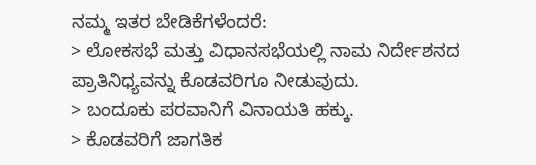ನಮ್ಮ ಇತರ ಬೇಡಿಕೆಗಳೆಂದರೆ:
> ಲೋಕಸಭೆ ಮತ್ತು ವಿಧಾನಸಭೆಯಲ್ಲಿ ನಾಮ ನಿರ್ದೇಶನದ ಪ್ರಾತಿನಿಧ್ಯವನ್ನು ಕೊಡವರಿಗೂ ನೀಡುವುದು.
> ಬಂದೂಕು ಪರವಾನಿಗೆ ವಿನಾಯತಿ ಹಕ್ಕು.
> ಕೊಡವರಿಗೆ ಜಾಗತಿಕ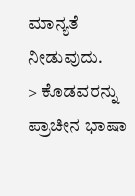ಮಾನ್ಯತೆ ನೀಡುವುದು.
> ಕೊಡವರನ್ನು ಪ್ರಾಚೀನ ಭಾಷಾ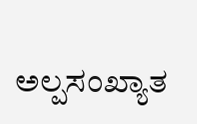ಅಲ್ಪಸಂಖ್ಯಾತ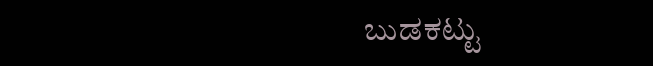ಬುಡಕಟ್ಟು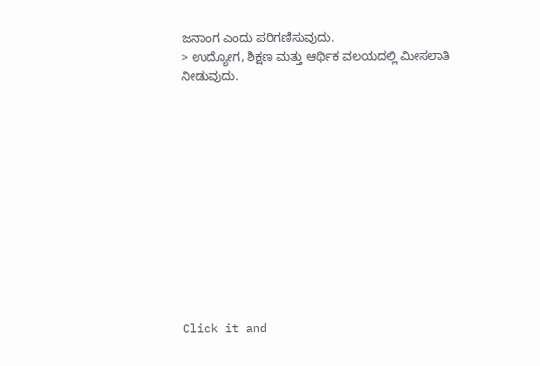ಜನಾಂಗ ಎಂದು ಪರಿಗಣಿಸುವುದು.
> ಉದ್ಯೋಗ, ಶಿಕ್ಷಣ ಮತ್ತು ಆರ್ಥಿಕ ವಲಯದಲ್ಲಿ ಮೀಸಲಾತಿ ನೀಡುವುದು.












Click it and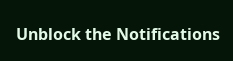Unblock the Notifications